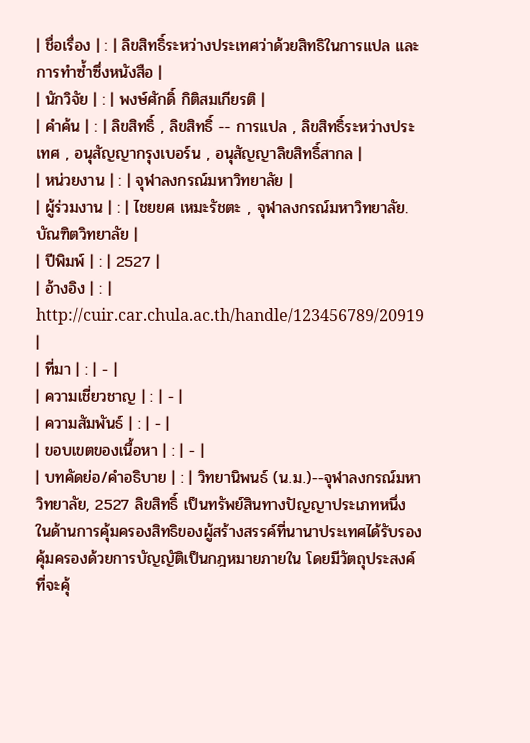| ชื่อเรื่อง | : | ลิขสิทธิ์ระหว่างประเทศว่าด้วยสิทธิในการแปล และการทำซ้ำซึ่งหนังสือ |
| นักวิจัย | : | พงษ์ศักดิ์ กิติสมเกียรติ |
| คำค้น | : | ลิขสิทธิ์ , ลิขสิทธิ์ -- การแปล , ลิขสิทธิ์ระหว่างประเทศ , อนุสัญญากรุงเบอร์น , อนุสัญญาลิขสิทธิ์สากล |
| หน่วยงาน | : | จุฬาลงกรณ์มหาวิทยาลัย |
| ผู้ร่วมงาน | : | ไชยยศ เหมะรัชตะ , จุฬาลงกรณ์มหาวิทยาลัย. บัณฑิตวิทยาลัย |
| ปีพิมพ์ | : | 2527 |
| อ้างอิง | : | http://cuir.car.chula.ac.th/handle/123456789/20919 |
| ที่มา | : | - |
| ความเชี่ยวชาญ | : | - |
| ความสัมพันธ์ | : | - |
| ขอบเขตของเนื้อหา | : | - |
| บทคัดย่อ/คำอธิบาย | : | วิทยานิพนธ์ (น.ม.)--จุฬาลงกรณ์มหาวิทยาลัย, 2527 ลิขสิทธิ์ เป็นทรัพย์สินทางปัญญาประเภทหนึ่ง ในด้านการคุ้มครองสิทธิของผู้สร้างสรรค์ที่นานาประเทศได้รับรองคุ้มครองด้วยการบัญญัติเป็นกฎหมายภายใน โดยมีวัตถุประสงค์ที่จะคุ้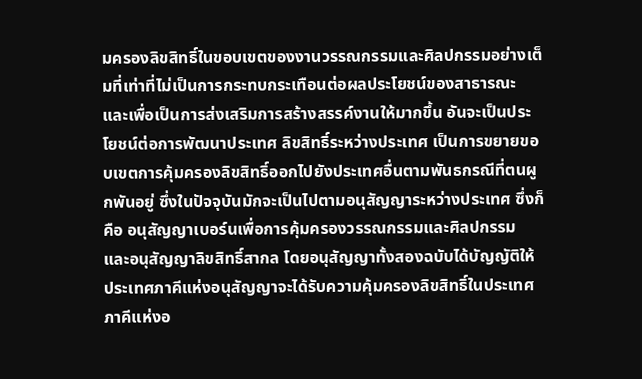มครองลิขสิทธิ์ในขอบเขตของงานวรรณกรรมและศิลปกรรมอย่างเต็มที่เท่าที่ไม่เป็นการกระทบกระเทือนต่อผลประโยชน์ของสาธารณะ และเพื่อเป็นการส่งเสริมการสร้างสรรค์งานให้มากขึ้น อันจะเป็นประโยชน์ต่อการพัฒนาประเทศ ลิขสิทธิ์ระหว่างประเทศ เป็นการขยายขอบเขตการคุ้มครองลิขสิทธิ์ออกไปยังประเทศอื่นตามพันธกรณีที่ตนผูกพันอยู่ ซึ่งในปัจจุบันมักจะเป็นไปตามอนุสัญญาระหว่างประเทศ ซึ่งก็คือ อนุสัญญาเบอร์นเพื่อการคุ้มครองวรรณกรรมและศิลปกรรม และอนุสัญญาลิขสิทธิ์สากล โดยอนุสัญญาทั้งสองฉบับได้บัญญัติให้ประเทศภาคีแห่งอนุสัญญาจะได้รับความคุ้มครองลิขสิทธิ์ในประเทศภาคีแห่งอ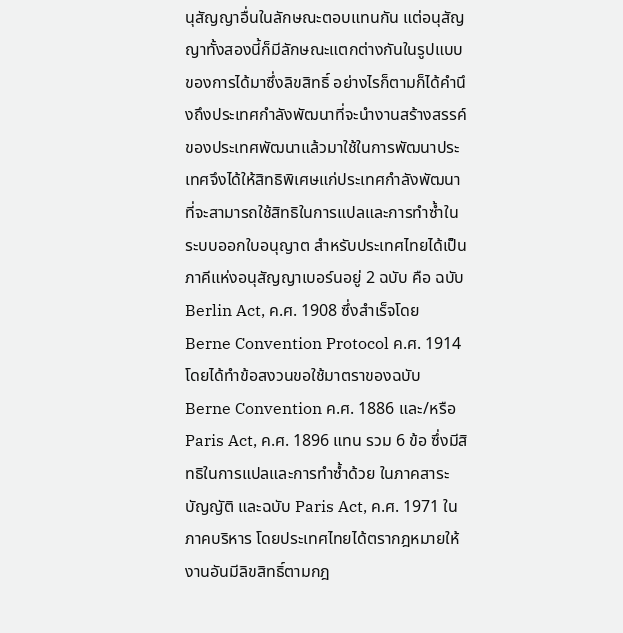นุสัญญาอื่นในลักษณะตอบแทนกัน แต่อนุสัญญาทั้งสองนี้ก็มีลักษณะแตกต่างกันในรูปแบบของการได้มาซึ่งลิขสิทธิ์ อย่างไรก็ตามก็ได้คำนึงถึงประเทศกำลังพัฒนาที่จะนำงานสร้างสรรค์ของประเทศพัฒนาแล้วมาใช้ในการพัฒนาประเทศจึงได้ให้สิทธิพิเศษแก่ประเทศกำลังพัฒนาที่จะสามารถใช้สิทธิในการแปลและการทำซ้ำในระบบออกใบอนุญาต สำหรับประเทศไทยได้เป็นภาคีแห่งอนุสัญญาเบอร์นอยู่ 2 ฉบับ คือ ฉบับ Berlin Act, ค.ศ. 1908 ซึ่งสำเร็จโดย Berne Convention Protocol ค.ศ. 1914 โดยได้ทำข้อสงวนขอใช้มาตราของฉบับ Berne Convention ค.ศ. 1886 และ/หรือ Paris Act, ค.ศ. 1896 แทน รวม 6 ข้อ ซึ่งมีสิทธิในการแปลและการทำซ้ำด้วย ในภาคสาระบัญญัติ และฉบับ Paris Act, ค.ศ. 1971 ในภาคบริหาร โดยประเทศไทยได้ตรากฎหมายให้งานอันมีลิขสิทธิ์ตามกฎ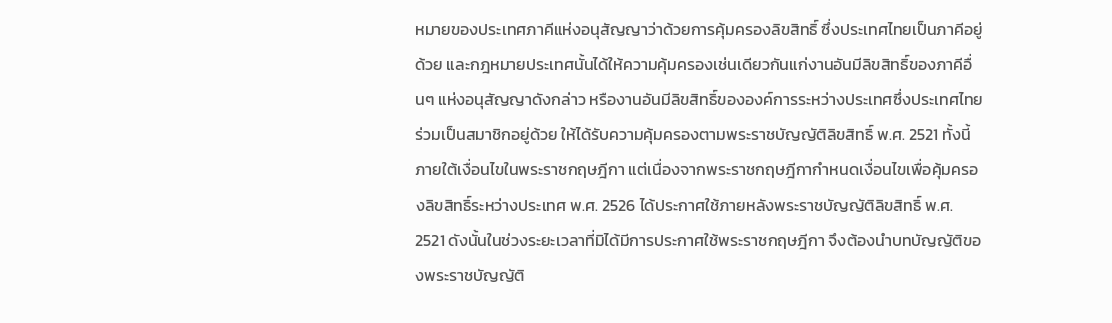หมายของประเทศภาคีแห่งอนุสัญญาว่าด้วยการคุ้มครองลิขสิทธิ์ ซึ่งประเทศไทยเป็นภาคีอยู่ด้วย และกฎหมายประเทศนั้นได้ให้ความคุ้มครองเช่นเดียวกันแก่งานอันมีลิขสิทธิ์ของภาคีอื่นๆ แห่งอนุสัญญาดังกล่าว หรืองานอันมีลิขสิทธิ์ขององค์การระหว่างประเทศซึ่งประเทศไทยร่วมเป็นสมาชิกอยู่ด้วย ให้ได้รับความคุ้มครองตามพระราชบัญญัติลิขสิทธิ์ พ.ศ. 2521 ทั้งนี้ภายใต้เงื่อนไขในพระราชกฤษฎีกา แต่เนื่องจากพระราชกฤษฎีกากำหนดเงื่อนไขเพื่อคุ้มครองลิขสิทธิ์ระหว่างประเทศ พ.ศ. 2526 ได้ประกาศใช้ภายหลังพระราชบัญญัติลิขสิทธิ์ พ.ศ. 2521 ดังนั้นในช่วงระยะเวลาที่มิได้มีการประกาศใช้พระราชกฤษฎีกา จึงต้องนำบทบัญญัติของพระราชบัญญัติ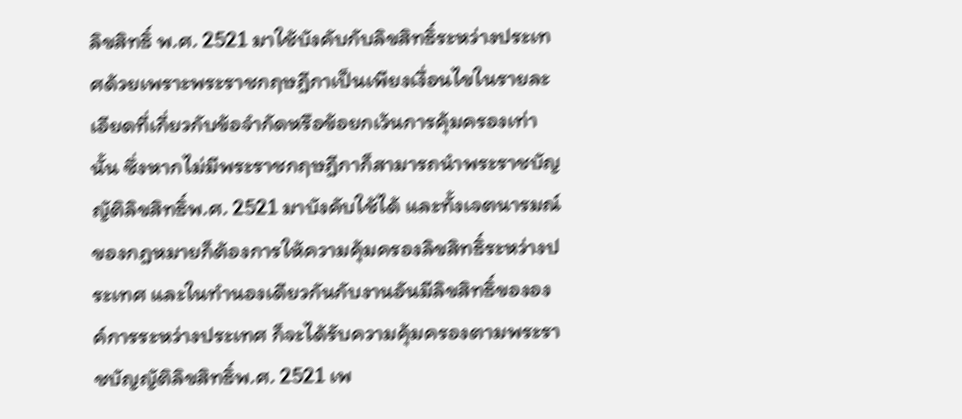ลิขสิทธิ์ พ.ศ. 2521 มาใช้บังคับกับลิขสิทธิ์ระหว่างประเทศด้วยเพราะพระราชกฤษฎีกาเป็นเพียงเงื่อนไขในรายละเอียดที่เกี่ยวกับข้อจำกัดหรือข้อยกเว้นการคุ้มครองเท่านั้น ซึ่งหากไม่มีพระราชกฤษฎีกาก็สามารถนำพระราชบัญญัติลิขสิทธิ์พ.ศ. 2521 มาบังคับใช้ได้ และทั้งเจตนารมณ์ของกฎหมายก็ต้องการให้ความคุ้มครองลิขสิทธิ์ระหว่างประเทศ และในทำนองเดียวกันกับงานอันมีลิขสิทธิ์ขององค์การระหว่างประเทศ ก็จะได้รับความคุ้มครองตามพระราชบัญญัติลิขสิทธิ์พ.ศ. 2521 เพ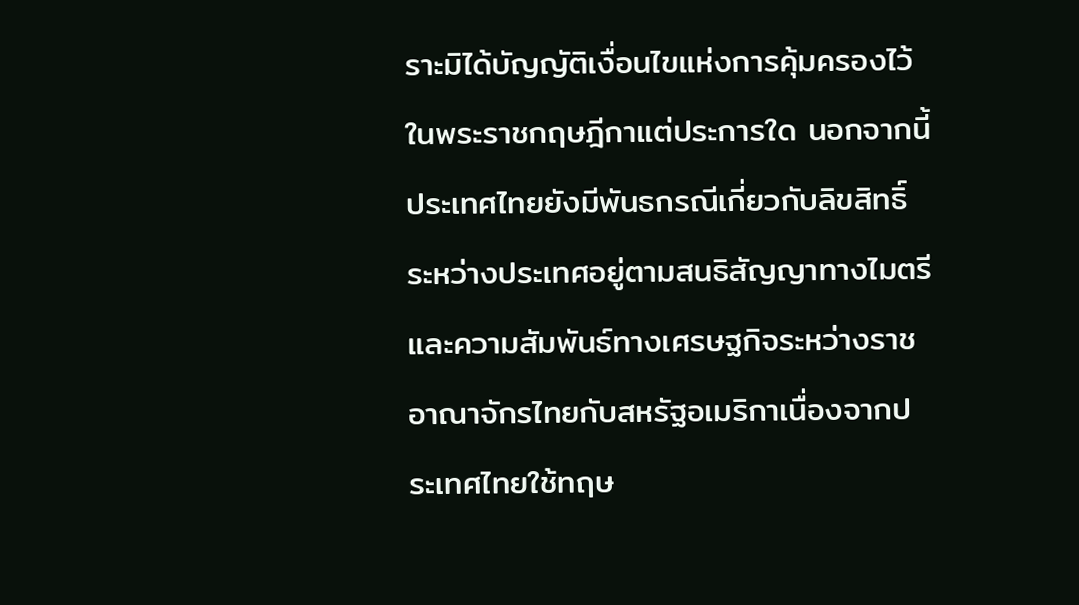ราะมิได้บัญญัติเงื่อนไขแห่งการคุ้มครองไว้ในพระราชกฤษฎีกาแต่ประการใด นอกจากนี้ประเทศไทยยังมีพันธกรณีเกี่ยวกับลิขสิทธิ์ระหว่างประเทศอยู่ตามสนธิสัญญาทางไมตรีและความสัมพันธ์ทางเศรษฐกิจระหว่างราชอาณาจักรไทยกับสหรัฐอเมริกาเนื่องจากประเทศไทยใช้ทฤษ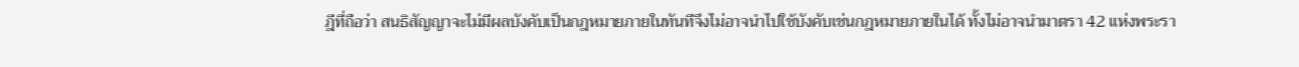ฎีที่ถือว่า สนธิสัญญาจะไม่มีผลบังคับเป็นกฎหมายภายในทันทีจึงไม่อาจนำไปใช้บังคับเช่นกฎหมายภายในได้ ทั้งไม่อาจนำมาตรา 42 แห่งพระรา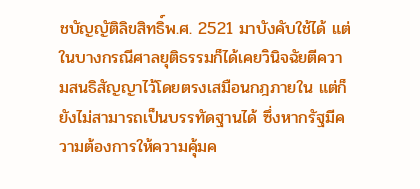ชบัญญัติลิขสิทธิ์พ.ศ. 2521 มาบังคับใช้ได้ แต่ในบางกรณีศาลยุติธรรมก็ได้เคยวินิจฉัยตีความสนธิสัญญาไว้โดยตรงเสมือนกฎภายใน แต่ก็ยังไม่สามารถเป็นบรรทัดฐานได้ ซึ่งหากรัฐมีความต้องการให้ความคุ้มค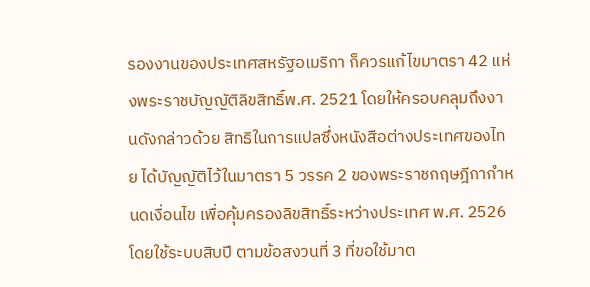รองงานของประเทศสหรัฐอเมริกา ก็ควรแก้ไขมาตรา 42 แห่งพระราชบัญญัติลิขสิทธิ์พ.ศ. 2521 โดยให้ครอบคลุมถึงงานดังกล่าวด้วย สิทธิในการแปลซึ่งหนังสือต่างประเทศของไทย ได้บัญญัติไว้ในมาตรา 5 วรรค 2 ของพระราชกฤษฎีกากำหนดเงื่อนไข เพื่อคุ้มครองลิขสิทธิ์ระหว่างประเทศ พ.ศ. 2526 โดยใช้ระบบสิบปี ตามข้อสงวนที่ 3 ที่ขอใช้มาต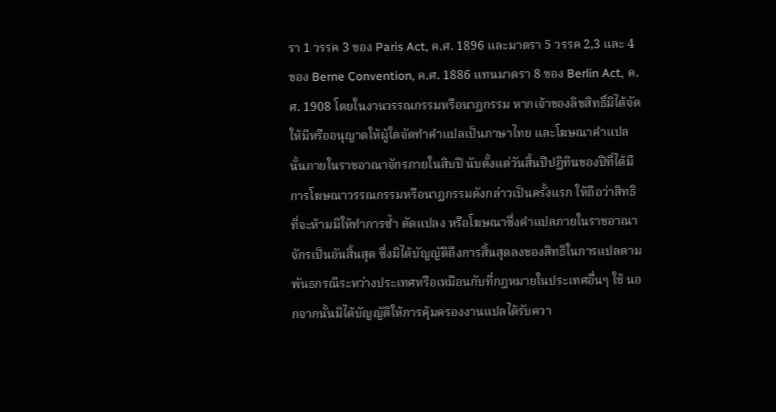รา 1 วรรค 3 ของ Paris Act, ค.ศ. 1896 และมาตรา 5 วรรค 2,3 และ 4 ของ Berne Convention, ค.ศ. 1886 แทนมาตรา 8 ของ Berlin Act, ค.ศ. 1908 โดยในงานวรรณกรรมหรือนาฏกรรม หากเจ้าของลิขสิทธิ์มิได้จัดให้มีหรืออนุญาตให้ผู้ใดจัดทำคำแปลเป็นภาษาไทย และโฆษณาคำแปลนั้นภายในราชอาณาจักรภายในสิบปี นับตั้งแต่วันสิ้นปีปฏิทินของปีที่ได้มีการโฆษณาวรรณกรรมหรือนาฏกรรมดังกล่าวเป็นครั้งแรก ให้ถือว่าสิทธิที่จะห้ามมิให้ทำการซ้ำ ดัดแปลง หรือโฆษณาซึ่งคำแปลภายในราชอาณาจักรเป็นอันสิ้นสุด ซึ่งมิได้บัญญัติถึงการสิ้นสุดลงของสิทธิในการแปลตามพันธกรณีระหว่างประเทศหรือเหมือนกับที่กฎหมายในประเทศอื่นๆ ใช้ นอกจากนั้นมิได้บัญญัติให้การคุ้มครองงานแปลได้รับควา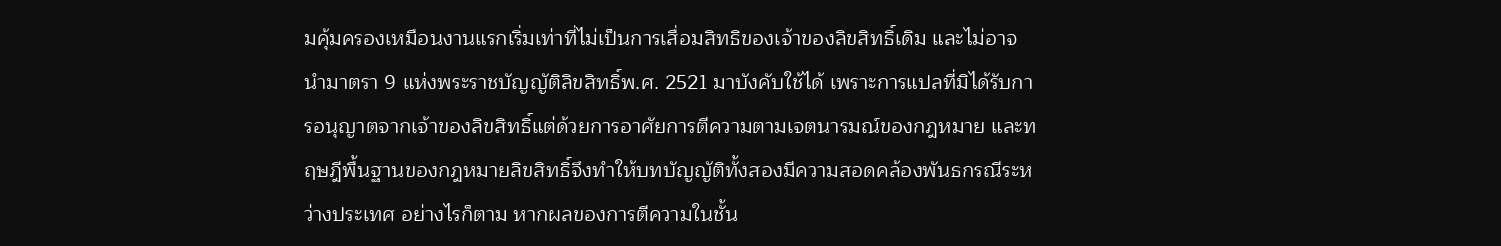มคุ้มครองเหมือนงานแรกเริ่มเท่าที่ไม่เป็นการเสื่อมสิทธิของเจ้าของลิขสิทธิ์เดิม และไม่อาจนำมาตรา 9 แห่งพระราชบัญญัติลิขสิทธิ์พ.ศ. 2521 มาบังคับใช้ได้ เพราะการแปลที่มิได้รับการอนุญาตจากเจ้าของลิขสิทธิ์แต่ด้วยการอาศัยการตีความตามเจตนารมณ์ของกฎหมาย และทฤษฎีพื้นฐานของกฎหมายลิขสิทธิ์จึงทำให้บทบัญญัติทั้งสองมีความสอดคล้องพันธกรณีระหว่างประเทศ อย่างไรก็ตาม หากผลของการตีความในชั้น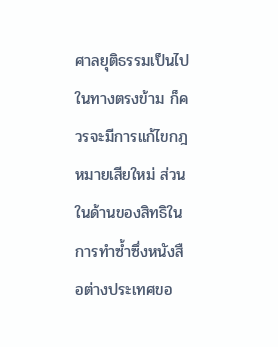ศาลยุติธรรมเป็นไปในทางตรงข้าม ก็ควรจะมีการแก้ไขกฎหมายเสียใหม่ ส่วนในด้านของสิทธิในการทำซ้ำซึ่งหนังสือต่างประเทศขอ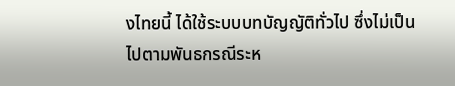งไทยนี้ ได้ใช้ระบบบทบัญญัติทั่วไป ซึ่งไม่เป็นไปตามพันธกรณีระห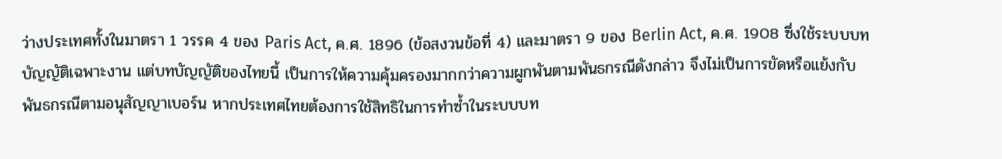ว่างประเทศทั้งในมาตรา 1 วรรค 4 ของ Paris Act, ค.ศ. 1896 (ข้อสงวนข้อที่ 4) และมาตรา 9 ของ Berlin Act, ค.ศ. 1908 ซึ่งใช้ระบบบทบัญญัติเฉพาะงาน แต่บทบัญญัติของไทยนี้ เป็นการให้ความคุ้มครองมากกว่าความผูกพันตามพันธกรณีดังกล่าว จึงไม่เป็นการขัดหรือแย้งกับพันธกรณีตามอนุสัญญาเบอร์น หากประเทศไทยต้องการใช้สิทธิในการทำซ้ำในระบบบท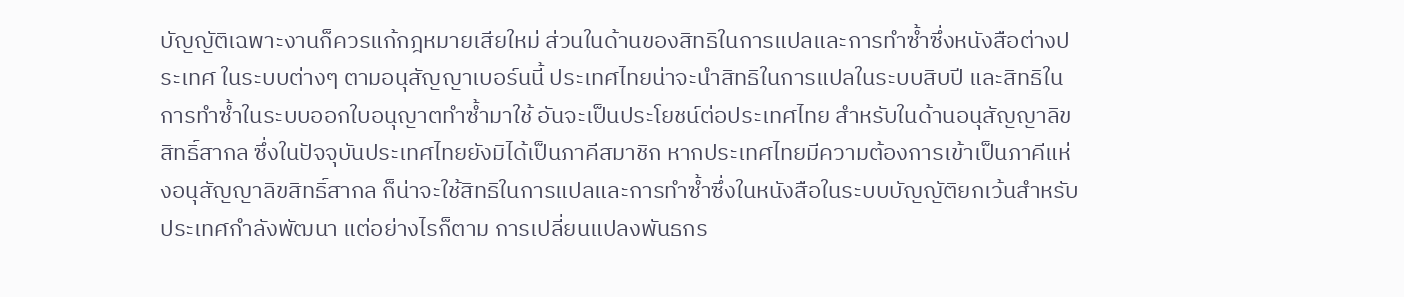บัญญัติเฉพาะงานก็ควรแก้กฎหมายเสียใหม่ ส่วนในด้านของสิทธิในการแปลและการทำซ้ำซึ่งหนังสือต่างประเทศ ในระบบต่างๆ ตามอนุสัญญาเบอร์นนี้ ประเทศไทยน่าจะนำสิทธิในการแปลในระบบสิบปี และสิทธิในการทำซ้ำในระบบออกใบอนุญาตทำซ้ำมาใช้ อันจะเป็นประโยชน์ต่อประเทศไทย สำหรับในด้านอนุสัญญาลิขสิทธิ์สากล ซึ่งในปัจจุบันประเทศไทยยังมิได้เป็นภาคีสมาชิก หากประเทศไทยมีความต้องการเข้าเป็นภาคีแห่งอนุสัญญาลิขสิทธิ์สากล ก็น่าจะใช้สิทธิในการแปลและการทำซ้ำซึ่งในหนังสือในระบบบัญญัติยกเว้นสำหรับประเทศกำลังพัฒนา แต่อย่างไรก็ตาม การเปลี่ยนแปลงพันธกร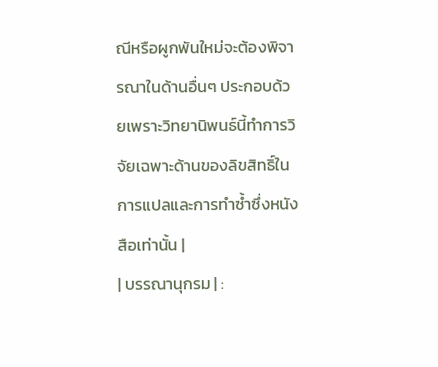ณีหรือผูกพันใหม่จะต้องพิจารณาในด้านอื่นๆ ประกอบด้วยเพราะวิทยานิพนธ์นี้ทำการวิจัยเฉพาะด้านของลิขสิทธิ์ในการแปลและการทำซ้ำซึ่งหนังสือเท่านั้น |
| บรรณานุกรม | :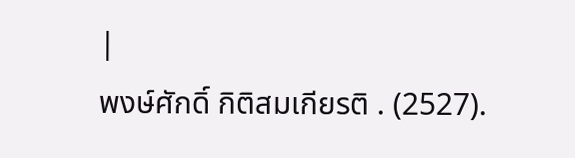|
พงษ์ศักดิ์ กิติสมเกียรติ . (2527).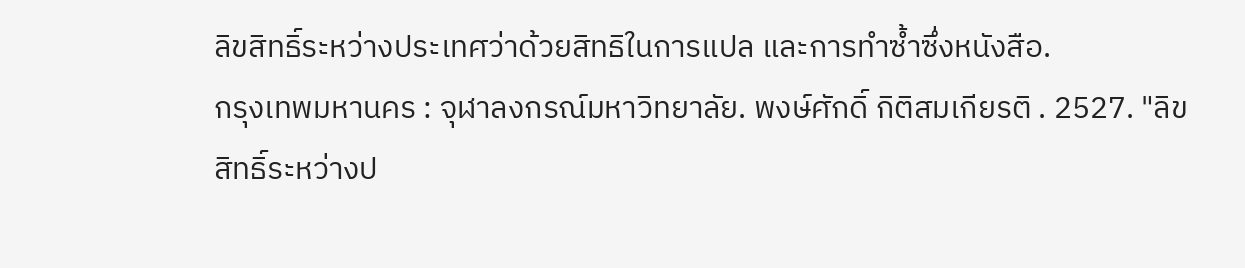ลิขสิทธิ์ระหว่างประเทศว่าด้วยสิทธิในการแปล และการทำซ้ำซึ่งหนังสือ.
กรุงเทพมหานคร : จุฬาลงกรณ์มหาวิทยาลัย. พงษ์ศักดิ์ กิติสมเกียรติ . 2527. "ลิขสิทธิ์ระหว่างป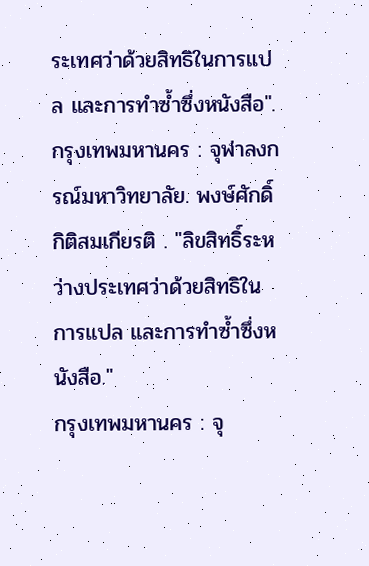ระเทศว่าด้วยสิทธิในการแปล และการทำซ้ำซึ่งหนังสือ".
กรุงเทพมหานคร : จุฬาลงกรณ์มหาวิทยาลัย. พงษ์ศักดิ์ กิติสมเกียรติ . "ลิขสิทธิ์ระหว่างประเทศว่าด้วยสิทธิในการแปล และการทำซ้ำซึ่งหนังสือ."
กรุงเทพมหานคร : จุ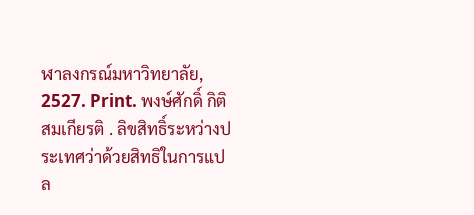ฬาลงกรณ์มหาวิทยาลัย, 2527. Print. พงษ์ศักดิ์ กิติสมเกียรติ . ลิขสิทธิ์ระหว่างประเทศว่าด้วยสิทธิในการแปล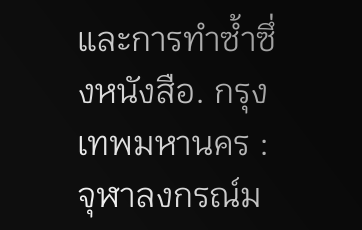และการทำซ้ำซึ่งหนังสือ. กรุงเทพมหานคร : จุฬาลงกรณ์ม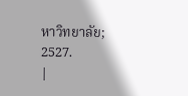หาวิทยาลัย; 2527.
|